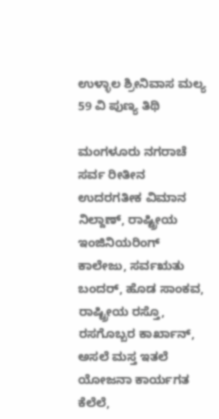ಉಳ್ಳಾಲ ಶ್ರೀನಿವಾಸ ಮಲ್ಯ 59 ವಿ ಪುಣ್ಯ ತಿಥಿ

ಮಂಗಳೂರು ನಗರಾಚೆ ಸರ್ವ ರೀತೀನ ಉದರಗತೀಕ ವಿಮಾನ ನಿಲ್ದಾಣ್, ರಾಷ್ಟ್ರೀಯ ಇಂಜಿನಿಯರಿಂಗ್ ಕಾಲೇಜು, ಸರ್ವಋತು ಬಂದರ್, ಹೊಡ ಸಾಂಕವ, ರಾಷ್ಟ್ರೀಯ ರಸ್ತೊ, ರಸಗೊಬ್ಬರ ಕಾರ್ಖಾನ್, ಅಸಲೆ ಮಸ್ತ ಇತಲೆ ಯೋಜನಾ ಕಾರ್ಯಗತ ಕೆಲೆಲೆ,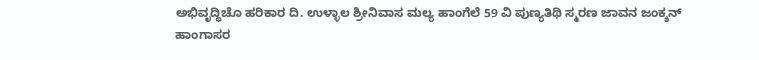ಅಭಿವೃದ್ಧಿಚೊ ಹರಿಕಾರ ದಿ. ಉಳ್ಳಾಲ ಶ್ರೀನಿವಾಸ ಮಲ್ಯ ಹಾಂಗೆಲೆ 59 ವಿ ಪುಣ್ಯತಿಥಿ ಸ್ಮರಣ ಜಾವನ ಜಂಕ್ಶನ್ ಹಾಂಗಾಸರ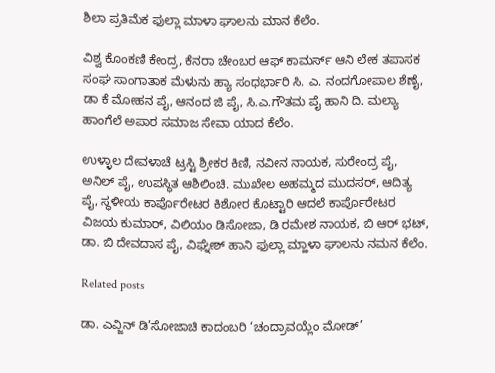ಶಿಲಾ ಪ್ರತಿಮೆಕ ಫುಲ್ಲಾ ಮಾಳಾ ಘಾಲನು ಮಾನ ಕೆಲೆಂ.

ವಿಶ್ವ ಕೊಂಕಣಿ ಕೇಂದ್ರ, ಕೆನರಾ ಚೇಂಬರ ಆಫ್ ಕಾಮರ್ಸ್ ಆನಿ ಲೇಕ ತಪಾಸಕ ಸಂಘ ಸಾಂಗಾತಾಕ ಮೆಳುನು ಹ್ಯಾ ಸಂಧರ್ಭಾರಿ ಸಿ. ಎ. ನಂದಗೋಪಾಲ ಶೆಣೈ, ಡಾ ಕೆ ಮೋಹನ ಪೈ, ಆನಂದ ಜಿ ಪೈ, ಸಿ.ಎ.ಗೌತಮ ಪೈ ಹಾನಿ ದಿ. ಮಲ್ಯಾ ಹಾಂಗೆಲೆ ಅಪಾರ ಸಮಾಜ ಸೇವಾ ಯಾದ ಕೆಲೆಂ.

ಉಳ್ಳಾಲ ದೇವಳಾಚೆ ಟ್ರಸ್ಟಿ ಶ್ರೀಕರ ಕಿಣಿ, ನವೀನ ನಾಯಕ, ಸುರೇಂದ್ರ ಪೈ, ಅನಿಲ್ ಪೈ, ಉಪಸ್ಥಿತ ಆಶಿಲಿಂಚಿ. ಮುಖೇಲ ಅಹಮ್ಮದ ಮುದಸರ್, ಆದಿತ್ಯ ಪೈ, ಸ್ಥಳೀಯ ಕಾರ್ಪೊರೇಟರ ಕಿಶೋರ ಕೊಟ್ಟಾರಿ ಆದಲೆ ಕಾರ್ಪೊರೇಟರ ವಿಜಯ ಕುಮಾರ್, ವಿಲಿಯಂ ಡಿಸೋಜಾ, ಡಿ ರಮೇಶ ನಾಯಕ, ಬಿ ಆರ್ ಭಟ್, ಡಾ. ಬಿ ದೇವದಾಸ ಪೈ, ವಿಘ್ನೇಶ್ ಹಾನಿ ಫುಲ್ಲಾ ಮ್ಹಾಳಾ ಘಾಲನು ನಮನ ಕೆಲೆಂ.

Related posts

ಡಾ. ಎವ್ಜಿನ್ ಡಿ’ಸೋಜಾಚಿ ಕಾದಂಬರಿ ‘ಚಂದ್ರಾವಯ್ಲೆಂ ಮೋಡ್’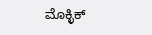ಮೊಕ್ಳಿಕ್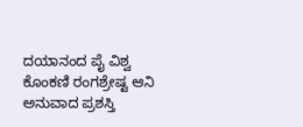ದಯಾನಂದ ಪೈ ವಿಶ್ವ ಕೊಂಕಣಿ ರಂಗಶ್ರೇಷ್ಟ ಆನಿ ಅನುವಾದ ಪ್ರಶಸ್ತಿ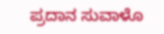ಪ್ರದಾನ ಸುವಾಳೊ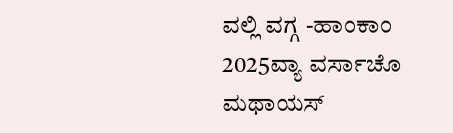ವಲ್ಲಿ ವಗ್ಗ -ಹಾಂಕಾಂ 2025ವ್ಯಾ ವರ್ಸಾಚೊ ಮಥಾಯಸ್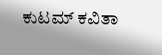ಕುಟಮ್ ಕವಿತಾ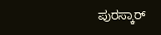ಪುರಸ್ಕಾರ್